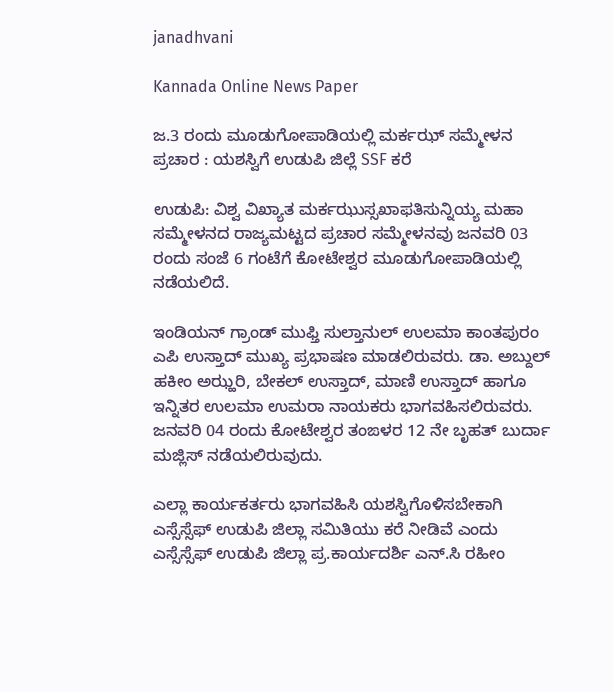janadhvani

Kannada Online News Paper

ಜ.3 ರಂದು ಮೂಡುಗೋಪಾಡಿಯಲ್ಲಿ ಮರ್ಕಝ್ ಸಮ್ಮೇಳನ ಪ್ರಚಾರ : ಯಶಸ್ವಿಗೆ ಉಡುಪಿ ಜಿಲ್ಲೆ SSF ಕರೆ

ಉಡುಪಿ: ವಿಶ್ವ ವಿಖ್ಯಾತ ಮರ್ಕಝುಸ್ಸಖಾಫತಿಸುನ್ನಿಯ್ಯ ಮಹಾ ಸಮ್ಮೇಳನದ ರಾಜ್ಯಮಟ್ಟದ ಪ್ರಚಾರ ಸಮ್ಮೇಳನವು ಜನವರಿ 03 ರಂದು ಸಂಜೆ 6 ಗಂಟೆಗೆ ಕೋಟೇಶ್ವರ ಮೂಡುಗೋಪಾಡಿಯಲ್ಲಿ ನಡೆಯಲಿದೆ.

ಇಂಡಿಯನ್ ಗ್ರಾಂಡ್ ಮುಫ್ತಿ ಸುಲ್ತಾನುಲ್ ಉಲಮಾ ಕಾಂತಪುರಂ ಎಪಿ ಉಸ್ತಾದ್ ಮುಖ್ಯ ಪ್ರಭಾಷಣ ಮಾಡಲಿರುವರು. ಡಾ. ಅಬ್ದುಲ್ ಹಕೀಂ ಅಝ್ಹರಿ, ಬೇಕಲ್ ಉಸ್ತಾದ್, ಮಾಣಿ ಉಸ್ತಾದ್ ಹಾಗೂ ಇನ್ನಿತರ ಉಲಮಾ ಉಮರಾ ನಾಯಕರು ಭಾಗವಹಿಸಲಿರುವರು. ಜನವರಿ 04 ರಂದು ಕೋಟೇಶ್ವರ ತಂಙಳರ 12 ನೇ ಬೃಹತ್ ಬುರ್ದಾ ಮಜ್ಲಿಸ್ ನಡೆಯಲಿರುವುದು.

ಎಲ್ಲಾ ಕಾರ್ಯಕರ್ತರು ಭಾಗವಹಿಸಿ ಯಶಸ್ವಿಗೊಳಿಸಬೇಕಾಗಿ ಎಸ್ಸೆಸ್ಸೆಫ್ ಉಡುಪಿ ಜಿಲ್ಲಾ ಸಮಿತಿಯು ಕರೆ ನೀಡಿವೆ ಎಂದು ಎಸ್ಸೆಸ್ಸೆಫ್ ಉಡುಪಿ ಜಿಲ್ಲಾ ಪ್ರ.ಕಾರ್ಯದರ್ಶಿ ಎನ್.ಸಿ ರಹೀಂ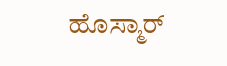ಹೊಸ್ಮಾರ್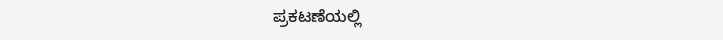ಪ್ರಕಟಣೆಯಲ್ಲಿ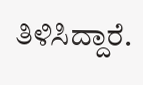ತಿಳಿಸಿದ್ದಾರೆ.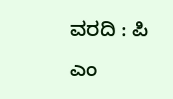ವರದಿ : ಪಿ ಎಂ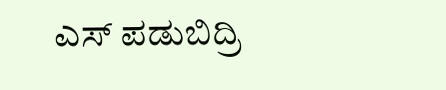ಎಸ್ ಪಡುಬಿದ್ರಿ